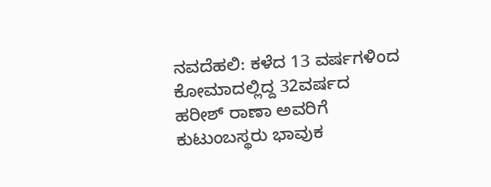ನವದೆಹಲಿ: ಕಳೆದ 13 ವರ್ಷಗಳಿಂದ ಕೋಮಾದಲ್ಲಿದ್ದ 32ವರ್ಷದ ಹರೀಶ್ ರಾಣಾ ಅವರಿಗೆ ಕುಟುಂಬಸ್ಥರು ಭಾವುಕ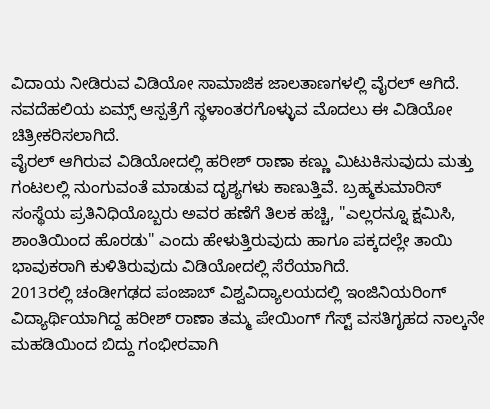ವಿದಾಯ ನೀಡಿರುವ ವಿಡಿಯೋ ಸಾಮಾಜಿಕ ಜಾಲತಾಣಗಳಲ್ಲಿ ವೈರಲ್ ಆಗಿದೆ. ನವದೆಹಲಿಯ ಏಮ್ಸ್ ಆಸ್ಪತ್ರೆಗೆ ಸ್ಥಳಾಂತರಗೊಳ್ಳುವ ಮೊದಲು ಈ ವಿಡಿಯೋ ಚಿತ್ರೀಕರಿಸಲಾಗಿದೆ.
ವೈರಲ್ ಆಗಿರುವ ವಿಡಿಯೋದಲ್ಲಿ ಹರೀಶ್ ರಾಣಾ ಕಣ್ಣು ಮಿಟುಕಿಸುವುದು ಮತ್ತು ಗಂಟಲಲ್ಲಿ ನುಂಗುವಂತೆ ಮಾಡುವ ದೃಶ್ಯಗಳು ಕಾಣುತ್ತಿವೆ. ಬ್ರಹ್ಮಕುಮಾರಿಸ್ ಸಂಸ್ಥೆಯ ಪ್ರತಿನಿಧಿಯೊಬ್ಬರು ಅವರ ಹಣೆಗೆ ತಿಲಕ ಹಚ್ಚಿ, "ಎಲ್ಲರನ್ನೂ ಕ್ಷಮಿಸಿ, ಶಾಂತಿಯಿಂದ ಹೊರಡು" ಎಂದು ಹೇಳುತ್ತಿರುವುದು ಹಾಗೂ ಪಕ್ಕದಲ್ಲೇ ತಾಯಿ ಭಾವುಕರಾಗಿ ಕುಳಿತಿರುವುದು ವಿಡಿಯೋದಲ್ಲಿ ಸೆರೆಯಾಗಿದೆ.
2013ರಲ್ಲಿ ಚಂಡೀಗಢದ ಪಂಜಾಬ್ ವಿಶ್ವವಿದ್ಯಾಲಯದಲ್ಲಿ ಇಂಜಿನಿಯರಿಂಗ್ ವಿದ್ಯಾರ್ಥಿಯಾಗಿದ್ದ ಹರೀಶ್ ರಾಣಾ ತಮ್ಮ ಪೇಯಿಂಗ್ ಗೆಸ್ಟ್ ವಸತಿಗೃಹದ ನಾಲ್ಕನೇ ಮಹಡಿಯಿಂದ ಬಿದ್ದು ಗಂಭೀರವಾಗಿ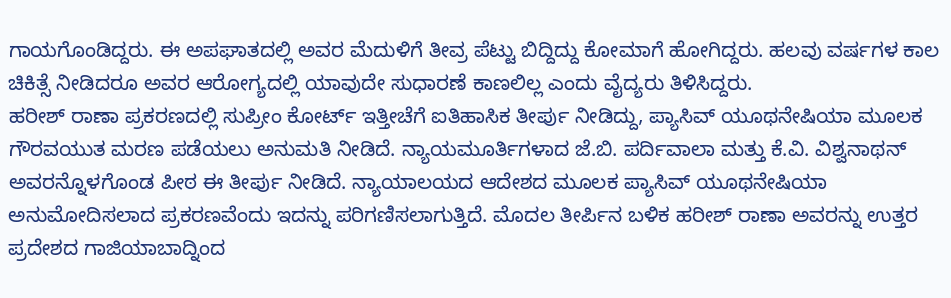ಗಾಯಗೊಂಡಿದ್ದರು. ಈ ಅಪಘಾತದಲ್ಲಿ ಅವರ ಮೆದುಳಿಗೆ ತೀವ್ರ ಪೆಟ್ಟು ಬಿದ್ದಿದ್ದು ಕೋಮಾಗೆ ಹೋಗಿದ್ದರು. ಹಲವು ವರ್ಷಗಳ ಕಾಲ ಚಿಕಿತ್ಸೆ ನೀಡಿದರೂ ಅವರ ಆರೋಗ್ಯದಲ್ಲಿ ಯಾವುದೇ ಸುಧಾರಣೆ ಕಾಣಲಿಲ್ಲ ಎಂದು ವೈದ್ಯರು ತಿಳಿಸಿದ್ದರು.
ಹರೀಶ್ ರಾಣಾ ಪ್ರಕರಣದಲ್ಲಿ ಸುಪ್ರೀಂ ಕೋರ್ಟ್ ಇತ್ತೀಚೆಗೆ ಐತಿಹಾಸಿಕ ತೀರ್ಪು ನೀಡಿದ್ದು, ಪ್ಯಾಸಿವ್ ಯೂಥನೇಷಿಯಾ ಮೂಲಕ ಗೌರವಯುತ ಮರಣ ಪಡೆಯಲು ಅನುಮತಿ ನೀಡಿದೆ. ನ್ಯಾಯಮೂರ್ತಿಗಳಾದ ಜೆ.ಬಿ. ಪರ್ದಿವಾಲಾ ಮತ್ತು ಕೆ.ವಿ. ವಿಶ್ವನಾಥನ್ ಅವರನ್ನೊಳಗೊಂಡ ಪೀಠ ಈ ತೀರ್ಪು ನೀಡಿದೆ. ನ್ಯಾಯಾಲಯದ ಆದೇಶದ ಮೂಲಕ ಪ್ಯಾಸಿವ್ ಯೂಥನೇಷಿಯಾ ಅನುಮೋದಿಸಲಾದ ಪ್ರಕರಣವೆಂದು ಇದನ್ನು ಪರಿಗಣಿಸಲಾಗುತ್ತಿದೆ. ಮೊದಲ ತೀರ್ಪಿನ ಬಳಿಕ ಹರೀಶ್ ರಾಣಾ ಅವರನ್ನು ಉತ್ತರ ಪ್ರದೇಶದ ಗಾಜಿಯಾಬಾದ್ನಿಂದ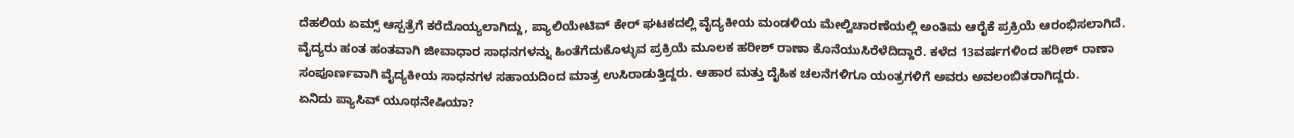ದೆಹಲಿಯ ಏಮ್ಸ್ ಆಸ್ಪತ್ರೆಗೆ ಕರೆದೊಯ್ಯಲಾಗಿದ್ದು, ಪ್ಯಾಲಿಯೇಟಿವ್ ಕೇರ್ ಘಟಕದಲ್ಲಿ ವೈದ್ಯಕೀಯ ಮಂಡಳಿಯ ಮೇಲ್ವಿಚಾರಣೆಯಲ್ಲಿ ಅಂತಿಮ ಆರೈಕೆ ಪ್ರಕ್ರಿಯೆ ಆರಂಭಿಸಲಾಗಿದೆ.
ವೈದ್ಯರು ಹಂತ ಹಂತವಾಗಿ ಜೀವಾಧಾರ ಸಾಧನಗಳನ್ನು ಹಿಂತೆಗೆದುಕೊಳ್ಳುವ ಪ್ರಕ್ರಿಯೆ ಮೂಲಕ ಹರೀಶ್ ರಾಣಾ ಕೊನೆಯುಸಿರೆಳೆದಿದ್ದಾರೆ. ಕಳೆದ 13ವರ್ಷಗಳಿಂದ ಹರೀಶ್ ರಾಣಾ ಸಂಪೂರ್ಣವಾಗಿ ವೈದ್ಯಕೀಯ ಸಾಧನಗಳ ಸಹಾಯದಿಂದ ಮಾತ್ರ ಉಸಿರಾಡುತ್ತಿದ್ದರು. ಆಹಾರ ಮತ್ತು ದೈಹಿಕ ಚಲನೆಗಳಿಗೂ ಯಂತ್ರಗಳಿಗೆ ಅವರು ಅವಲಂಬಿತರಾಗಿದ್ದರು.
ಏನಿದು ಪ್ಯಾಸಿವ್ ಯೂಥನೇಷಿಯಾ?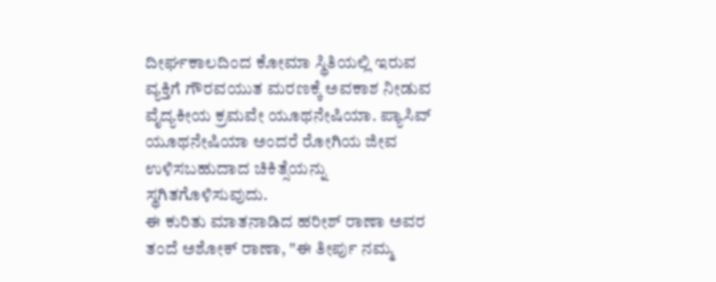ದೀರ್ಘಕಾಲದಿಂದ ಕೋಮಾ ಸ್ಥಿತಿಯಲ್ಲಿ ಇರುವ ವ್ಯಕ್ತಿಗೆ ಗೌರವಯುತ ಮರಣಕ್ಕೆ ಅವಕಾಶ ನೀಡುವ ವೈದ್ಯಕೀಯ ಕ್ರಮವೇ ಯೂಥನೇಷಿಯಾ. ಪ್ಯಾಸಿವ್ ಯೂಥನೇಷಿಯಾ ಅಂದರೆ ರೋಗಿಯ ಜೀವ ಉಳಿಸಬಹುದಾದ ಚಿಕಿತ್ಸೆಯನ್ನು ಸ್ಥಗಿತಗೊಳಿಸುವುದು.
ಈ ಕುರಿತು ಮಾತನಾಡಿದ ಹರೀಶ್ ರಾಣಾ ಅವರ ತಂದೆ ಅಶೋಕ್ ರಾಣಾ, "ಈ ತೀರ್ಪು ನಮ್ಮ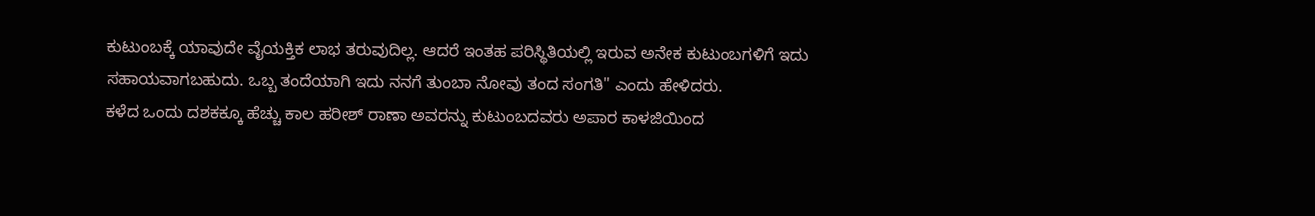ಕುಟುಂಬಕ್ಕೆ ಯಾವುದೇ ವೈಯಕ್ತಿಕ ಲಾಭ ತರುವುದಿಲ್ಲ. ಆದರೆ ಇಂತಹ ಪರಿಸ್ಥಿತಿಯಲ್ಲಿ ಇರುವ ಅನೇಕ ಕುಟುಂಬಗಳಿಗೆ ಇದು ಸಹಾಯವಾಗಬಹುದು. ಒಬ್ಬ ತಂದೆಯಾಗಿ ಇದು ನನಗೆ ತುಂಬಾ ನೋವು ತಂದ ಸಂಗತಿ" ಎಂದು ಹೇಳಿದರು.
ಕಳೆದ ಒಂದು ದಶಕಕ್ಕೂ ಹೆಚ್ಚು ಕಾಲ ಹರೀಶ್ ರಾಣಾ ಅವರನ್ನು ಕುಟುಂಬದವರು ಅಪಾರ ಕಾಳಜಿಯಿಂದ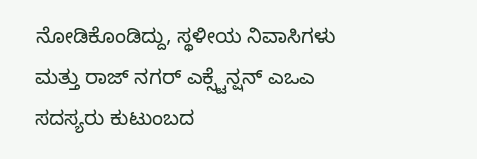ನೋಡಿಕೊಂಡಿದ್ದು, ಸ್ಥಳೀಯ ನಿವಾಸಿಗಳು ಮತ್ತು ರಾಜ್ ನಗರ್ ಎಕ್ಸ್ಟೆನ್ಷನ್ ಎಒಎ ಸದಸ್ಯರು ಕುಟುಂಬದ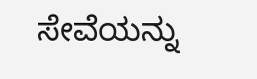ಸೇವೆಯನ್ನು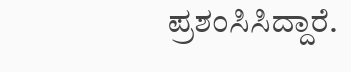ಪ್ರಶಂಸಿಸಿದ್ದಾರೆ.